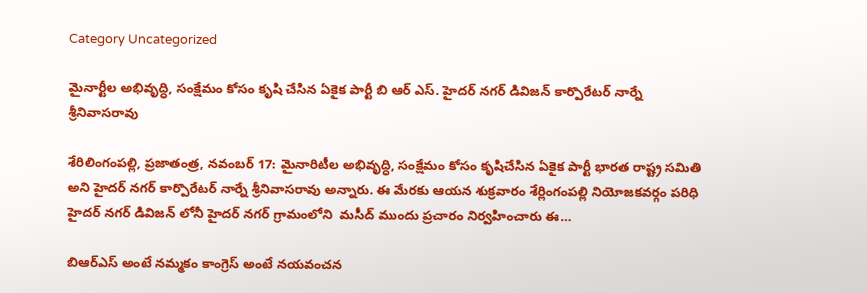Category Uncategorized

మైనార్టీల అభివృద్ధి, సంక్షేమం కోసం కృషి చేసిన ఏకైక పార్టీ బి ఆర్ ఎస్. హైదర్ నగర్ డివిజన్ కార్పొరేటర్ నార్నే శ్రీనివాసరావు

శేరిలింగంపల్లి, ప్రజాతంత్ర, నవంబర్ 17: మైనారిటీల అభివృద్ధి, సంక్షేమం కోసం కృషిచేసిన ఏకైక పార్టీ భారత రాష్ట్ర సమితి అని హైదర్ నగర్ కార్పొరేటర్ నార్నే శ్రీనివాసరావు అన్నారు. ఈ మేరకు ఆయన శుక్రవారం శేర్లింగంపల్లి నియోజకవర్గం పరిధి హైదర్ నగర్ డివిజన్ లోనీ హైదర్ నగర్ గ్రామంలోని  మసీద్ ముందు ప్రచారం నిర్వహించారు ఈ…

బిఆర్ఎస్ అంటే నమ్మకం కాంగ్రెస్ అంటే నయవంచన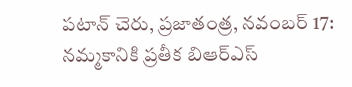పటాన్ చెరు, ప్రజాతంత్ర, నవంబర్ 17:  నమ్మకానికి ప్రతీక బిఆర్ఎస్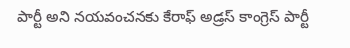పార్టీ అని నయవంచనకు కేరాఫ్ అడ్రస్ కాంగ్రెస్ పార్టీ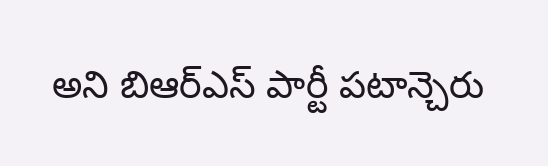అని బిఆర్ఎస్ పార్టీ పటాన్చెరు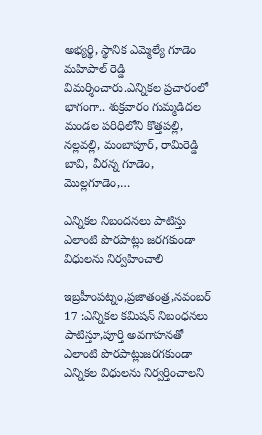అభ్యర్థి, స్థానిక ఎమ్మెల్యే గూడెం మహిపాల్ రెడ్డి విమర్శించారు.ఎన్నికల ప్రచారంలో భాగంగా.. శుక్రవారం గుమ్మడిదల మండల పరిధిలోని కొత్తపల్లి, నల్లవల్లి, మంబాపూర్, రామిరెడ్డి బావి, వీరన్న గూడెం, మొల్లగూడెం,…

ఎన్నికల నిబందనలు పాటిస్తు ఎలాంటి పొరపాట్లు జరగకుండా విధులను నిర్వహించాలి

ఇబ్రహీంపట్నం,ప్రజాతంత్ర,నవంబర్ 17 :ఎన్నికల కమిషన్ నిబంధనలు పాటిస్తూ,పూర్తి అవగాహనతో ఎలాంటి పొరపాట్లుజరగకుండా ఎన్నికల విధులను నిర్వర్తించాలని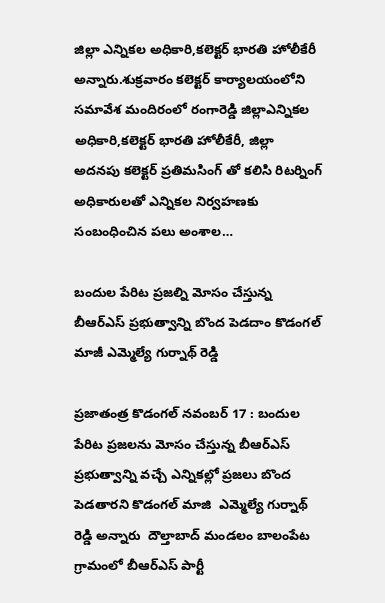జిల్లా ఎన్నికల అధికారి,కలెక్టర్ భారతి హోలీకేరీ అన్నారు.శుక్రవారం కలెక్టర్ కార్యాలయంలోని సమావేశ మందిరంలో రంగారెడ్డి జిల్లాఎన్నికల అధికారి,కలెక్టర్ భారతి హోలీకేరీ, జిల్లా అదనపు కలెక్టర్ ప్రతిమసింగ్ తో కలిసి రిటర్నింగ్ అధికారులతో ఎన్నికల నిర్వహణకు సంబంధించిన పలు అంశాల…

బందుల పేరిట ప్రజల్ని మోసం చేస్తున్న బీఆర్ఎస్ ప్రభుత్వాన్ని బొంద పెడదాం కొడంగల్ మాజీ ఎమ్మెల్యే గుర్నాథ్ రెడ్డి

ప్రజాతంత్ర కొడంగల్ నవంబర్ 17 : బందుల పేరిట ప్రజలను మోసం చేస్తున్న బీఆర్ఎస్ ప్రభుత్వాన్ని వచ్చే ఎన్నికల్లో ప్రజలు బొంద పెడతారని కొడంగల్ మాజి  ఎమ్మెల్యే గుర్నాథ్ రెడ్డి అన్నారు  దౌల్తాబాద్ మండలం బాలంపేట గ్రామంలో బీఆర్ఎస్ పార్టీ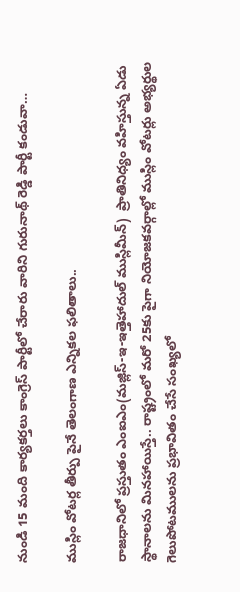నుండి 15 మంది కార్యకర్తలు కాంగ్రెస్ పార్టీలో చేరారు వారిని గురునాథ్ రెడ్డి పార్టీ కండువా…

ముస్లిం వోటర్ల తీర్పు పైనే తెలంగాణ ఎన్నికల ఫలితాలు..

రాజధానిలో ప్రస్తుతం ఎంఐఎం(మజ్లిస్‌-ఇ-ఇత్తెహాదుల్‌ ముస్లిమీన్‌)  ప్రాతినిధ్యం వహిస్తున్న ఏడు స్థానాలను మినహాయిస్తే.. రాష్ట్రంలో మరో 25కు పైగా నియోజకవర్గాల్లో ముస్లిం వోటర్లు అభ్యర్థుల గెలుపోటములను ప్రభావితం చేసే సంఖ్యలో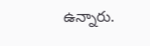ఉన్నారు.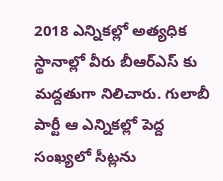2018 ఎన్నికల్లో అత్యధిక స్థానాల్లో వీరు బీఆర్‌ఎస్‌ కు మద్దతుగా నిలిచారు. గులాబీ పార్టీ ఆ ఎన్నికల్లో పెద్ద సంఖ్యలో సీట్లను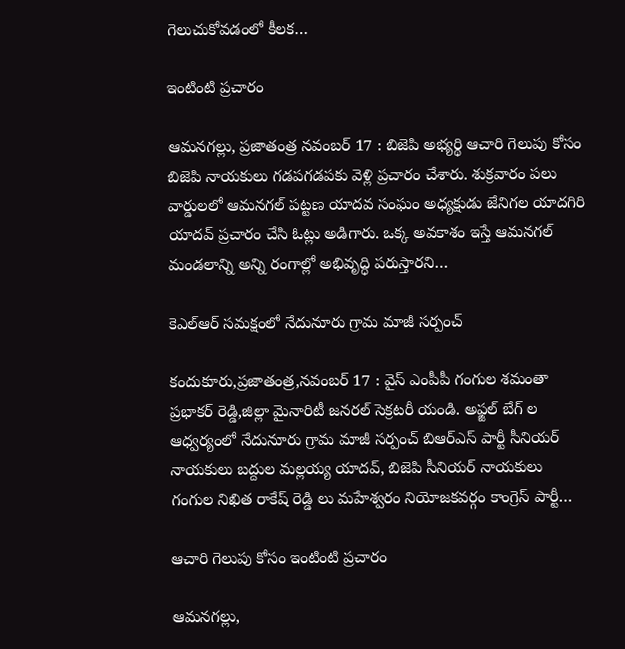గెలుచుకోవడంలో కీలక…

ఇంటింటి ప్రచారం

ఆమనగల్లు, ప్రజాతంత్ర నవంబర్ 17 : బిజెపి అభ్యర్థి ఆచారి గెలుపు కోసం బిజెపి నాయకులు గడపగడపకు వెళ్లి ప్రచారం చేశారు. శుక్రవారం పలు వార్డులలో ఆమనగల్ పట్టణ యాదవ సంఘం అధ్యక్షుడు జేనిగల యాదగిరి యాదవ్ ప్రచారం చేసి ఓట్లు అడిగారు. ఒక్క అవకాశం ఇస్తే ఆమనగల్ మండలాన్ని అన్ని రంగాల్లో అభివృద్ధి పరుస్తారని…

కెఎల్ఆర్ సమక్షంలో నేదునూరు గ్రామ మాజీ సర్పంచ్

కందుకూరు,ప్రజాతంత్ర,నవంబర్ 17 : వైస్ ఎంపీపీ గంగుల శమంతా ప్రభాకర్ రెడ్డి,జిల్లా మైనారిటీ జనరల్ సెక్రటరీ యండి. అఫ్జల్ బేగ్ ల ఆధ్వర్యంలో నేదునూరు గ్రామ మాజీ సర్పంచ్ బిఆర్ఎస్ పార్టీ సీనియర్ నాయకులు బద్దుల మల్లయ్య యాదవ్, బిజెపి సీనియర్ నాయకులు గంగుల నిఖిత రాకేష్ రెడ్డి లు మహేశ్వరం నియోజకవర్గం కాంగ్రెస్ పార్టీ…

ఆచారి గెలుపు కోసం ఇంటింటి ప్రచారం

ఆమనగల్లు,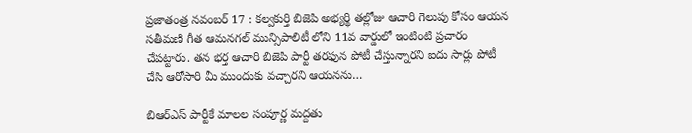ప్రజాతంత్ర నవంబర్ 17 : కల్వకుర్తి బిజెపి అభ్యర్థి తల్లోజు ఆచారి గెలుపు కోసం ఆయన సతీమణి గీత ఆమనగల్ మున్సిపాలిటీ లోని 11వ వార్డులో ఇంటింటి ప్రచారం చేపట్టారు. తన భర్త ఆచారి బిజెపి పార్టీ తరఫున పోటీ చేస్తున్నారని ఐదు సార్లు పోటీ చేసి ఆరోసారి మీ ముందుకు వచ్చారని ఆయనను…

బిఆర్ఎస్ పార్టీకే మాలల సంపూర్ణ మద్దతు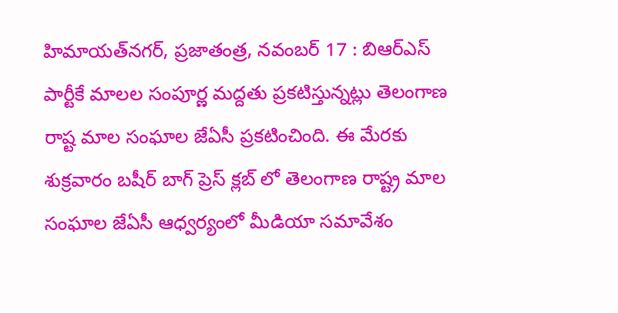హిమాయత్‌నగర్‌, ప్రజాతంత్ర, నవంబర్ 17 : బిఆర్ఎస్ పార్టీకే మాలల సంపూర్ణ మద్దతు ప్రకటిస్తున్నట్లు తెలంగాణ రాష్ట మాల సంఘాల జేఏసీ ప్రకటించింది. ఈ మేరకు శుక్రవారం బషీర్ బాగ్ ప్రెస్ క్లబ్ లో తెలంగాణ రాష్ట్ర మాల సంఘాల జేఏసీ ఆధ్వర్యంలో మీడియా సమావేశం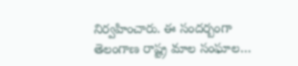నిర్వహించారు. ఈ సందర్బంగా తెలంగాణ రాష్ట్ర మాల సంఘాల…